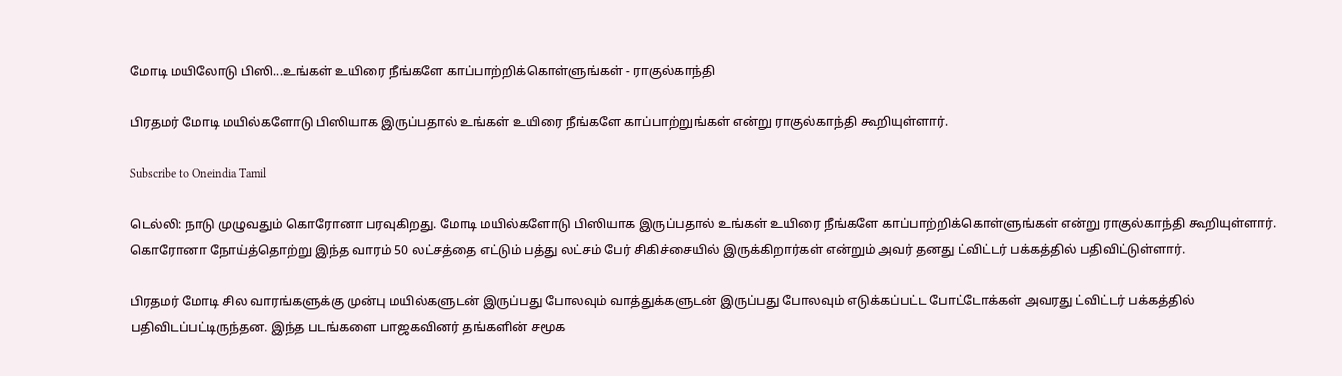மோடி மயிலோடு பிஸி...உங்கள் உயிரை நீங்களே காப்பாற்றிக்கொள்ளுங்கள் - ராகுல்காந்தி

பிரதமர் மோடி மயில்களோடு பிஸியாக இருப்பதால் உங்கள் உயிரை நீங்களே காப்பாற்றுங்கள் என்று ராகுல்காந்தி கூறியுள்ளார்.

Subscribe to Oneindia Tamil

டெல்லி: நாடு முழுவதும் கொரோனா பரவுகிறது. மோடி மயில்களோடு பிஸியாக இருப்பதால் உங்கள் உயிரை நீங்களே காப்பாற்றிக்கொள்ளுங்கள் என்று ராகுல்காந்தி கூறியுள்ளார். கொரோனா நோய்த்தொற்று இந்த வாரம் 50 லட்சத்தை எட்டும் பத்து லட்சம் பேர் சிகிச்சையில் இருக்கிறார்கள் என்றும் அவர் தனது ட்விட்டர் பக்கத்தில் பதிவிட்டுள்ளார்.

பிரதமர் மோடி சில வாரங்களுக்கு முன்பு மயில்களுடன் இருப்பது போலவும் வாத்துக்களுடன் இருப்பது போலவும் எடுக்கப்பட்ட போட்டோக்கள் அவரது ட்விட்டர் பக்கத்தில் பதிவிடப்பட்டிருந்தன. இந்த படங்களை பாஜகவினர் தங்களின் சமூக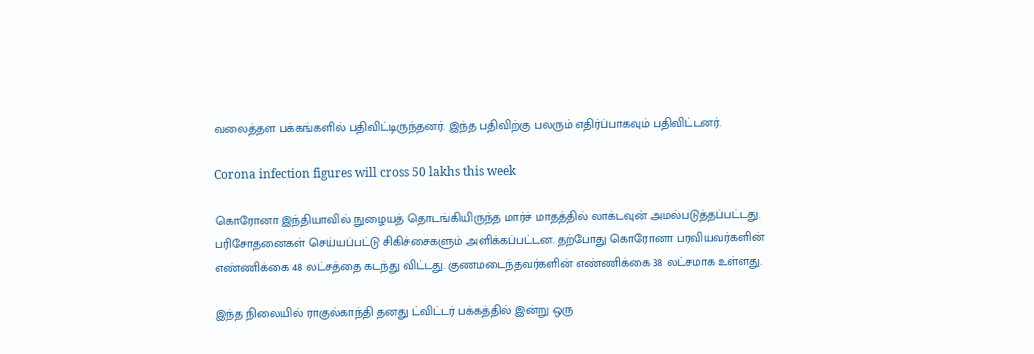வலைத்தள பக்கங்களில் பதிவிட்டிருந்தனர். இந்த பதிவிற்கு பலரும் எதிர்ப்பாகவும் பதிவிட்டனர்.

Corona infection figures will cross 50 lakhs this week

கொரோனா இந்தியாவில் நுழையத் தொடங்கியிருந்த மார்ச் மாதத்தில் லாக்டவுன் அமல்படுத்தப்பட்டது. பரிசோதனைகள் செய்யப்பட்டு சிகிச்சைகளும் அளிக்கப்பட்டன. தற்போது கொரோனா பரவியவர்களின் எண்ணிக்கை 48 லட்சத்தை கடந்து விட்டது. குணமடைந்தவர்களின் எண்ணிக்கை 38 லட்சமாக உள்ளது.

இந்த நிலையில் ராகுல்காந்தி தனது ட்விட்டர் பக்கத்தில் இன்று ஒரு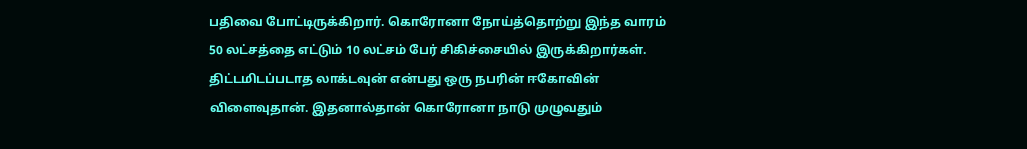பதிவை போட்டிருக்கிறார். கொரோனா நோய்த்தொற்று இந்த வாரம் 50 லட்சத்தை எட்டும் 10 லட்சம் பேர் சிகிச்சையில் இருக்கிறார்கள். திட்டமிடப்படாத லாக்டவுன் என்பது ஒரு நபரின் ஈகோவின் விளைவுதான். இதனால்தான் கொரோனா நாடு முழுவதும்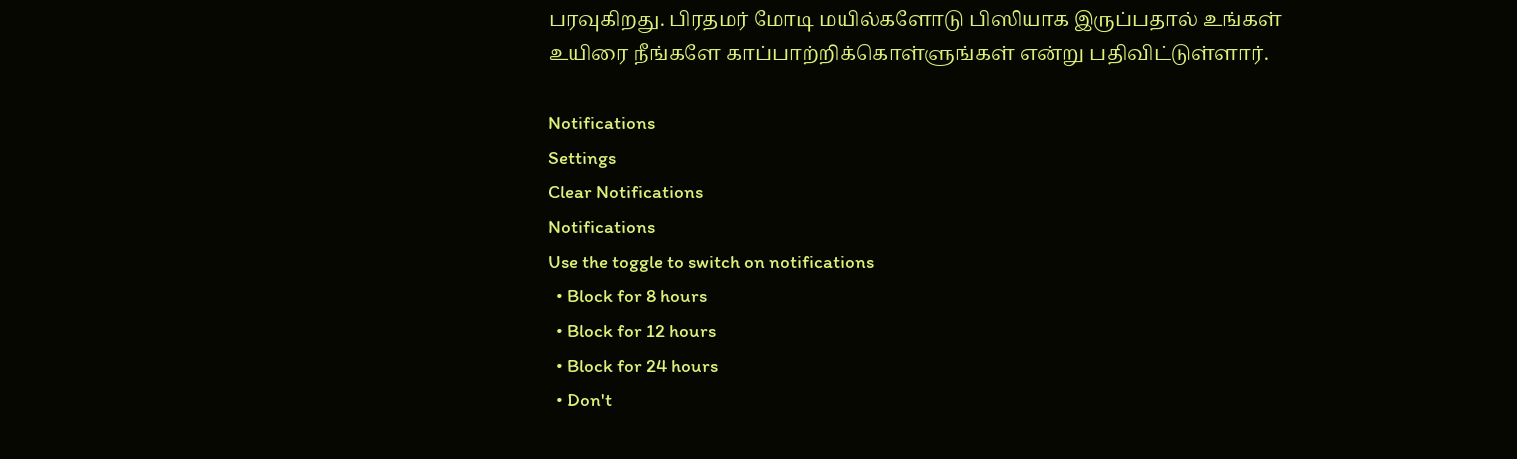பரவுகிறது. பிரதமர் மோடி மயில்களோடு பிஸியாக இருப்பதால் உங்கள் உயிரை நீங்களே காப்பாற்றிக்கொள்ளுங்கள் என்று பதிவிட்டுள்ளார்.

Notifications
Settings
Clear Notifications
Notifications
Use the toggle to switch on notifications
  • Block for 8 hours
  • Block for 12 hours
  • Block for 24 hours
  • Don't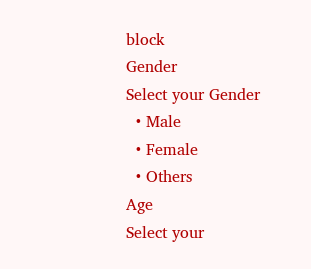block
Gender
Select your Gender
  • Male
  • Female
  • Others
Age
Select your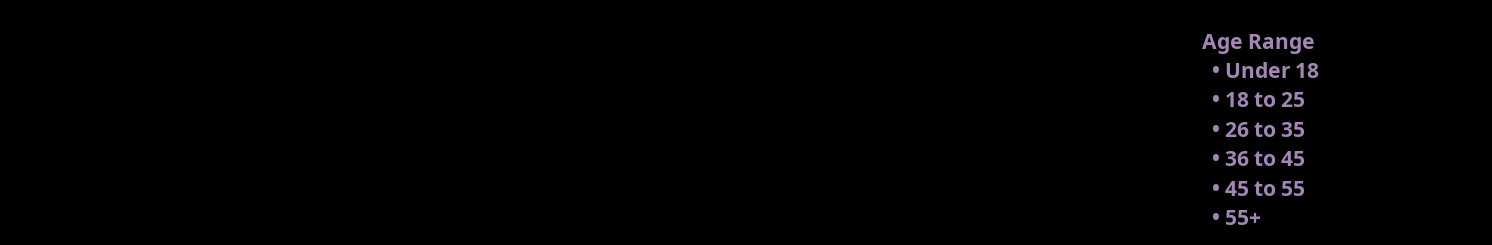Age Range
  • Under 18
  • 18 to 25
  • 26 to 35
  • 36 to 45
  • 45 to 55
  • 55+